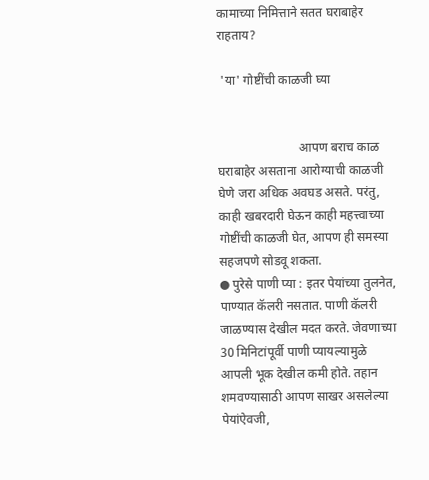कामाच्या निमित्ताने सतत घराबाहेर राहताय?

 'या' गोष्टींची काळजी घ्या


                          आपण बराच काळ घराबाहेर असताना आरोग्याची काळजी घेणे जरा अधिक अवघड असते. परंतु, काही खबरदारी घेऊन काही महत्त्वाच्या गोष्टींची काळजी घेत, आपण ही समस्या सहजपणे सोडवू शकता.
● पुरेसे पाणी प्या : इतर पेयांच्या तुलनेत, पाण्यात कॅलरी नसतात. पाणी कॅलरी जाळण्यास देखील मदत करते. जेवणाच्या 30 मिनिटांपूर्वी पाणी प्यायल्यामुळे आपली भूक देखील कमी होते. तहान शमवण्यासाठी आपण साखर असलेल्या पेयांऐवजी,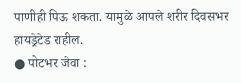पाणीही पिऊ शकता. यामुळे आपले शरीर दिवसभर हायड्रेटेड राहील.
● पोटभर जेवा :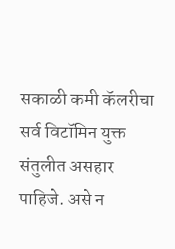सकाळी कमी कॅलरीचा सर्व विटॉमिन युक्त संतुलीत असहार पाहिजे. असे न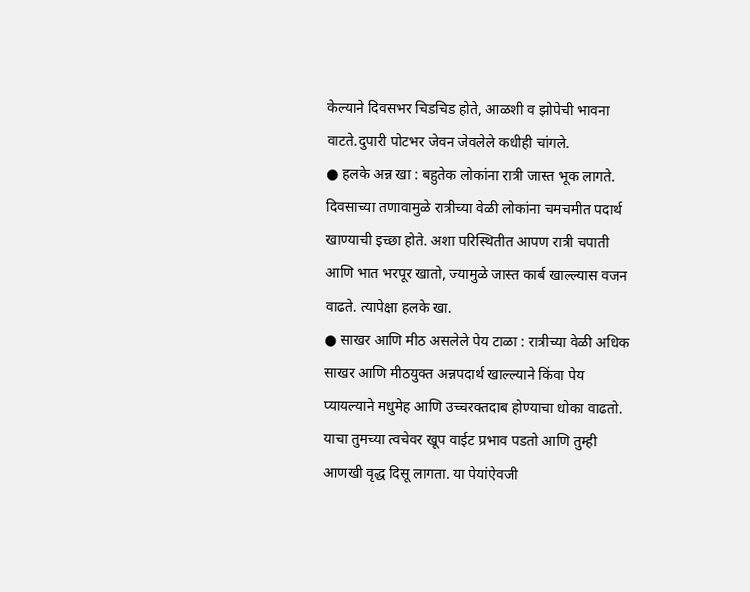केल्याने दिवसभर चिडचिड होते, आळशी व झोपेची भावना वाटते.दुपारी पोटभर जेवन जेवलेले कधीही चांगले.
● हलके अन्न खा : बहुतेक लोकांना रात्री जास्त भूक लागते. दिवसाच्या तणावामुळे रात्रीच्या वेळी लोकांना चमचमीत पदार्थ खाण्याची इच्छा होते. अशा परिस्थितीत आपण रात्री चपाती आणि भात भरपूर खातो, ज्यामुळे जास्त कार्ब खाल्ल्यास वजन वाढते. त्यापेक्षा हलके खा.
● साखर आणि मीठ असलेले पेय टाळा : रात्रीच्या वेळी अधिक साखर आणि मीठयुक्त अन्नपदार्थ खाल्ल्याने किंवा पेय प्यायल्याने मधुमेह आणि उच्चरक्तदाब होण्याचा धोका वाढतो. याचा तुमच्या त्वचेवर खूप वाईट प्रभाव पडतो आणि तुम्ही आणखी वृद्ध दिसू लागता. या पेयांऐवजी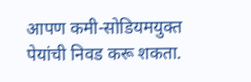आपण कमी-सोडियमयुक्त पेयांची निवड करू शकता.